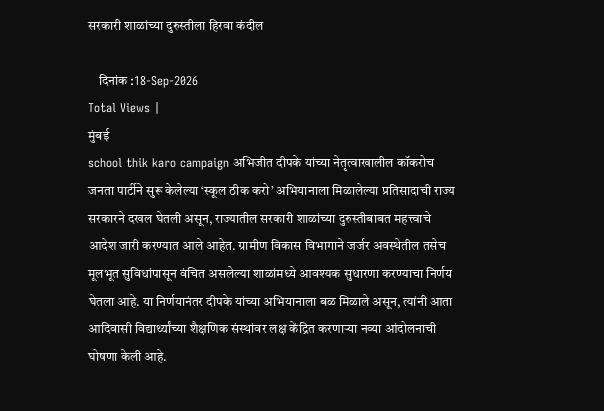सरकारी शाळांच्या दुरुस्तीला हिरवा कंदील

    दिनांक :18-Sep-2026
Total Views |
मुंबई
school thik karo campaign अभिजीत दीपके यांच्या नेतृत्वाखालील कॉकरोच जनता पार्टीने सुरू केलेल्या ‘स्कूल ठीक करो’ अभियानाला मिळालेल्या प्रतिसादाची राज्य सरकारने दखल घेतली असून, राज्यातील सरकारी शाळांच्या दुरुस्तीबाबत महत्त्वाचे आदेश जारी करण्यात आले आहेत. ग्रामीण विकास विभागाने जर्जर अवस्थेतील तसेच मूलभूत सुविधांपासून वंचित असलेल्या शाळांमध्ये आवश्यक सुधारणा करण्याचा निर्णय घेतला आहे. या निर्णयानंतर दीपके यांच्या अभियानाला बळ मिळाले असून, त्यांनी आता आदिवासी विद्यार्थ्यांच्या शैक्षणिक संस्थांवर लक्ष केंद्रित करणाऱ्या नव्या आंदोलनाची घोषणा केली आहे.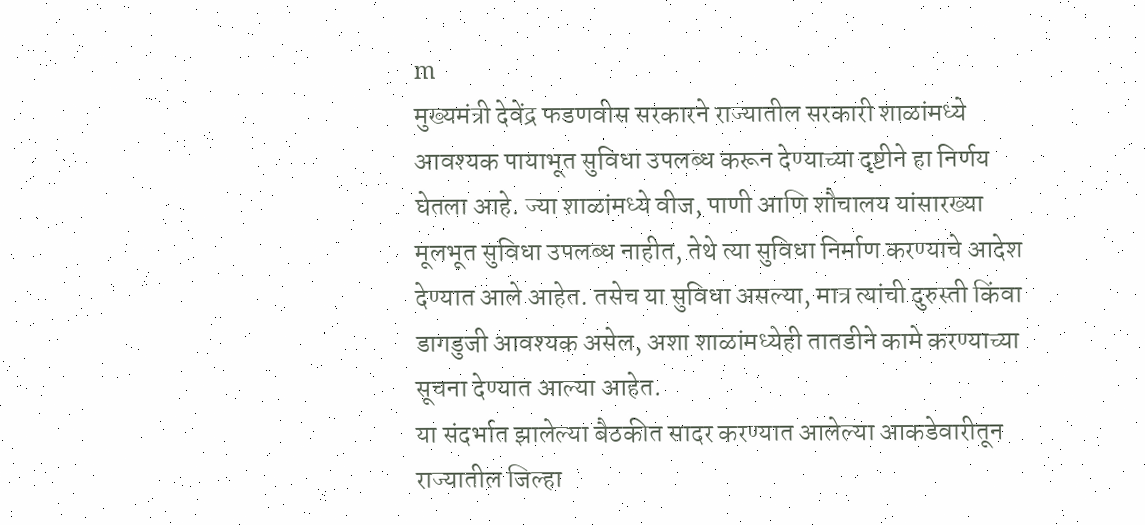m
मुख्यमंत्री देवेंद्र फडणवीस सरकारने राज्यातील सरकारी शाळांमध्ये आवश्यक पायाभूत सुविधा उपलब्ध करून देण्याच्या दृष्टीने हा निर्णय घेतला आहे. ज्या शाळांमध्ये वीज, पाणी आणि शौचालय यांसारख्या मूलभूत सुविधा उपलब्ध नाहीत, तेथे त्या सुविधा निर्माण करण्याचे आदेश देण्यात आले आहेत. तसेच या सुविधा असल्या, मात्र त्यांची दुरुस्ती किंवा डागडुजी आवश्यक असेल, अशा शाळांमध्येही तातडीने कामे करण्याच्या सूचना देण्यात आल्या आहेत.
या संदर्भात झालेल्या बैठकीत सादर करण्यात आलेल्या आकडेवारीतून राज्यातील जिल्हा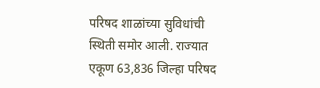परिषद शाळांच्या सुविधांची स्थिती समोर आली. राज्यात एकूण 63,836 जिल्हा परिषद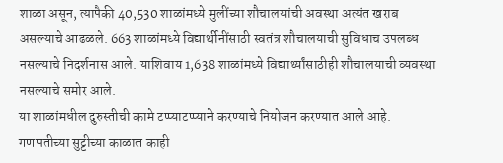शाळा असून, त्यापैकी 40,530 शाळांमध्ये मुलींच्या शौचालयांची अवस्था अत्यंत खराब असल्याचे आढळले. 663 शाळांमध्ये विद्यार्थीनींसाठी स्वतंत्र शौचालयाची सुविधाच उपलब्ध नसल्याचे निदर्शनास आले. याशिवाय 1,638 शाळांमध्ये विद्यार्थ्यांसाठीही शौचालयाची व्यवस्था नसल्याचे समोर आले.
या शाळांमधील दुरुस्तीची कामे टप्प्याटप्प्याने करण्याचे नियोजन करण्यात आले आहे. गणपतीच्या सुट्टीच्या काळात काही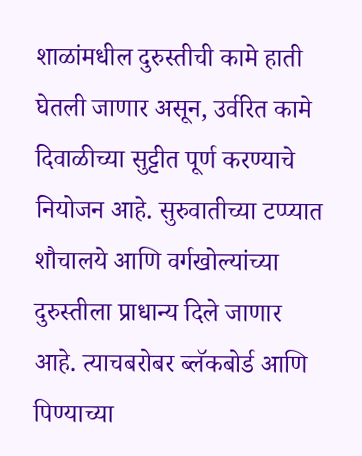शाळांमधील दुरुस्तीची कामे हाती घेतली जाणार असून, उर्वरित कामे दिवाळीच्या सुट्टीत पूर्ण करण्याचे नियोजन आहे. सुरुवातीच्या टप्प्यात शौचालये आणि वर्गखोल्यांच्या दुरुस्तीला प्राधान्य दिले जाणार आहे. त्याचबरोबर ब्लॅकबोर्ड आणि पिण्याच्या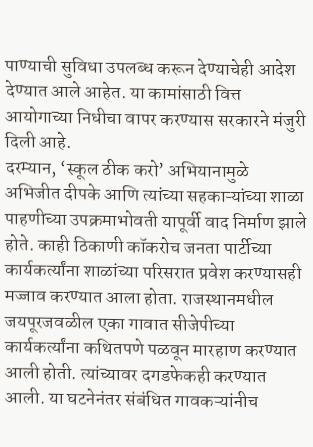पाण्याची सुविधा उपलब्ध करून देण्याचेही आदेश देण्यात आले आहेत. या कामांसाठी वित्त आयोगाच्या निधीचा वापर करण्यास सरकारने मंजुरी दिली आहे.
दरम्यान, ‘स्कूल ठीक करो’ अभियानामुळे अभिजीत दीपके आणि त्यांच्या सहकाऱ्यांच्या शाळा पाहणीच्या उपक्रमाभोवती यापूर्वी वाद निर्माण झाले होते. काही ठिकाणी कॉकरोच जनता पार्टीच्या कार्यकर्त्यांना शाळांच्या परिसरात प्रवेश करण्यासही मज्जाव करण्यात आला होता. राजस्थानमधील जयपूरजवळील एका गावात सीजेपीच्या कार्यकर्त्यांना कथितपणे पळवून मारहाण करण्यात आली होती. त्यांच्यावर दगडफेकही करण्यात आली. या घटनेनंतर संबंधित गावकऱ्यांनीच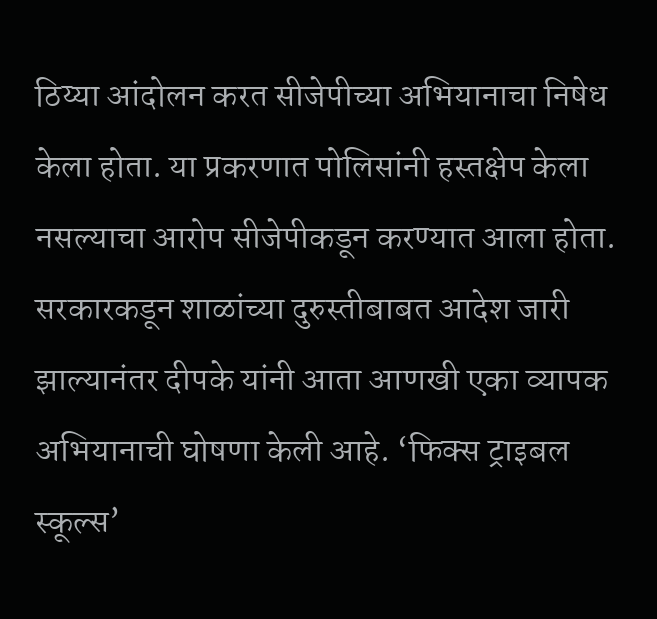ठिय्या आंदोलन करत सीजेपीच्या अभियानाचा निषेध केला होता. या प्रकरणात पोलिसांनी हस्तक्षेप केला नसल्याचा आरोप सीजेपीकडून करण्यात आला होता.
सरकारकडून शाळांच्या दुरुस्तीबाबत आदेश जारी झाल्यानंतर दीपके यांनी आता आणखी एका व्यापक अभियानाची घोषणा केली आहे. ‘फिक्स ट्राइबल स्कूल्स’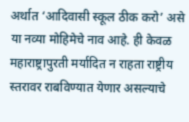अर्थात ‘आदिवासी स्कूल ठीक करो’ असे या नव्या मोहिमेचे नाव आहे. ही केवळ महाराष्ट्रापुरती मर्यादित न राहता राष्ट्रीय स्तरावर राबविण्यात येणार असल्याचे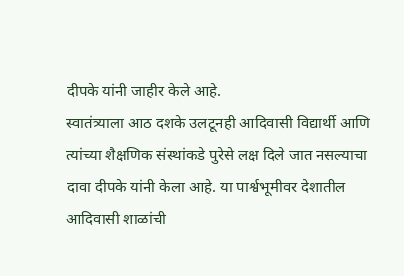दीपके यांनी जाहीर केले आहे.
स्वातंत्र्याला आठ दशके उलटूनही आदिवासी विद्यार्थी आणि त्यांच्या शैक्षणिक संस्थांकडे पुरेसे लक्ष दिले जात नसल्याचा दावा दीपके यांनी केला आहे. या पार्श्वभूमीवर देशातील आदिवासी शाळांची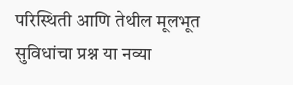परिस्थिती आणि तेथील मूलभूत सुविधांचा प्रश्न या नव्या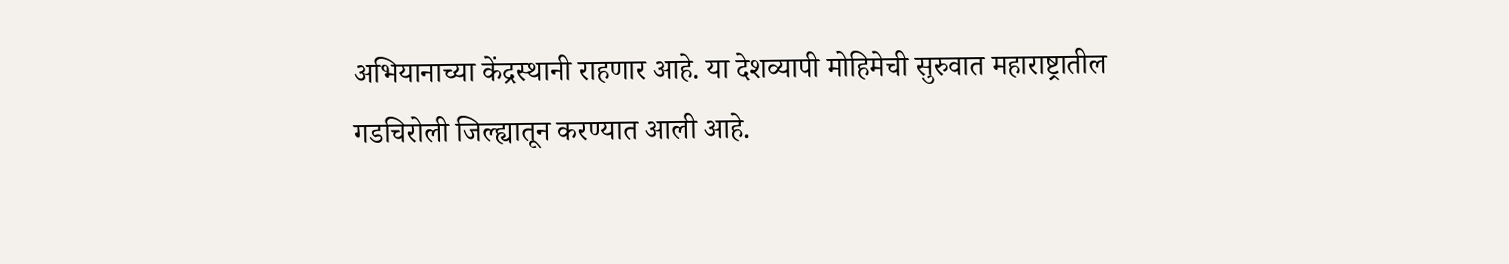अभियानाच्या केंद्रस्थानी राहणार आहे. या देशव्यापी मोहिमेची सुरुवात महाराष्ट्रातील गडचिरोली जिल्ह्यातून करण्यात आली आहे.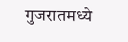गुजरातमध्ये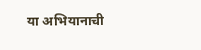या अभियानाची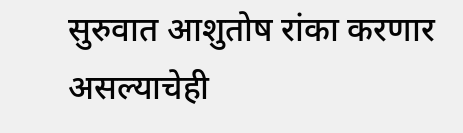सुरुवात आशुतोष रांका करणार असल्याचेही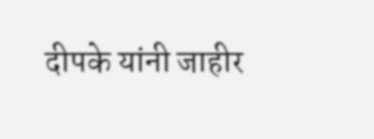दीपके यांनी जाहीर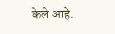केले आहे.